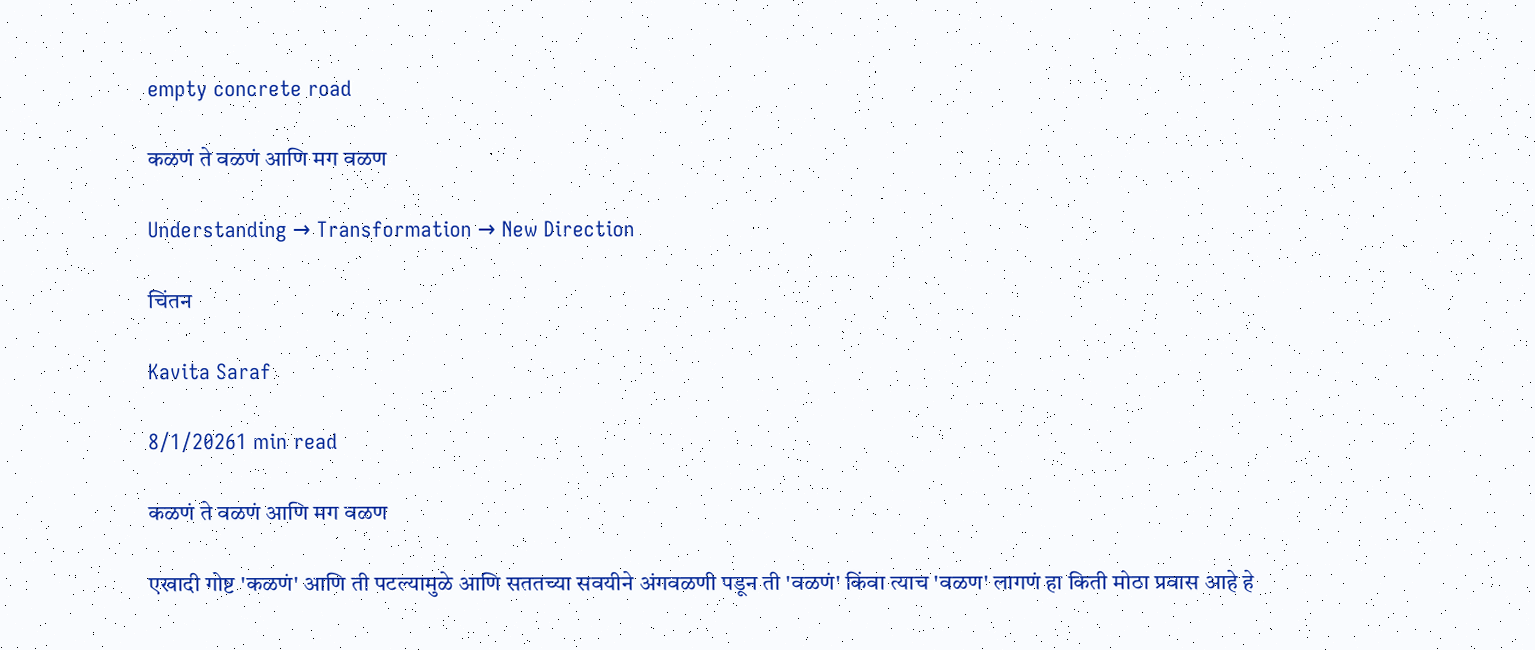empty concrete road

कळणं ते वळणं आणि मग वळण

Understanding → Transformation → New Direction

चिंतन

Kavita Saraf

8/1/20261 min read

कळणं ते वळणं आणि मग वळण

एखादी गोष्ट 'कळणं' आणि ती पटल्यामुळे आणि सततच्या सवयीने अंगवळणी पडून ती 'वळणं' किंवा त्याच 'वळण' लागणं हा किती मोठा प्रवास आहे हे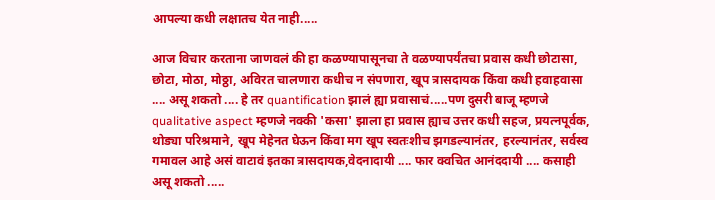आपल्या कधी लक्षातच येत नाही.....

आज विचार करताना जाणवलं की हा कळण्यापासूनचा ते वळण्यापर्यंतचा प्रवास कधी छोटासा, छोटा, मोठा, मोठ्ठा, अविरत चालणारा कधीच न संपणारा, खूप त्रासदायक किंवा कधी हवाहवासा .... असू शकतो .... हे तर quantification झालं ह्या प्रवासाचं.....पण दुसरी बाजू म्हणजे qualitative aspect म्हणजे नक्की 'कसा' झाला हा प्रवास ह्याच उत्तर कधी सहज, प्रयत्नपूर्वक, थोड्या परिश्रमाने, खूप मेहेनत घेऊन किंवा मग खूप स्वतःशीच झगडल्यानंतर, हरल्यानंतर, सर्वस्व गमावल आहे असं वाटावं इतका त्रासदायक,वेदनादायी .... फार क्वचित आनंददायी .... कसाही असू शकतो .....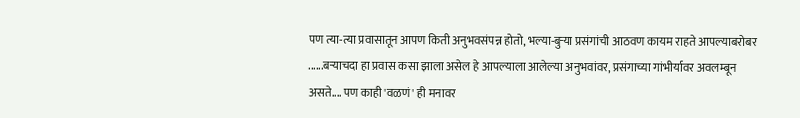पण त्या-त्या प्रवासातून आपण किती अनुभवसंपन्न होतो, भल्या-बुऱ्या प्रसंगांची आठवण कायम राहते आपल्याबरोबर ......बऱ्याचदा हा प्रवास कसा झाला असेल हे आपल्याला आलेल्या अनुभवांवर, प्रसंगाच्या गांभीर्यावर अवलम्बून असते.... पण काही 'वळणं' ही मनावर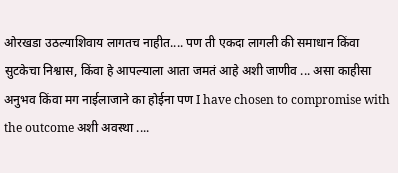ओरखडा उठल्याशिवाय लागतच नाहीत.... पण ती एकदा लागली की समाधान किंवा सुटकेचा निश्वास, किंवा हे आपल्याला आता जमतं आहे अशी जाणीव ... असा काहीसा अनुभव किंवा मग नाईलाजाने का होईना पण I have chosen to compromise with the outcome अशी अवस्था ....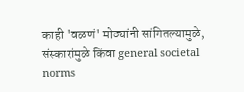काही 'वळणं' मोठ्यांनी सांगितल्यामुळे, संस्कारांमुळे किंवा general societal norms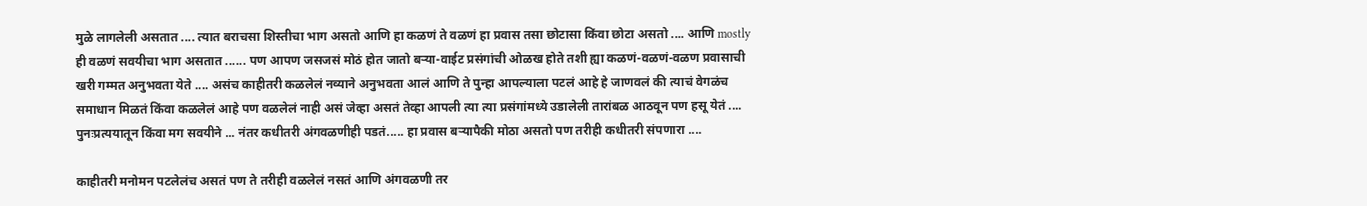मुळे लागलेली असतात .... त्यात बराचसा शिस्तीचा भाग असतो आणि हा कळणं ते वळणं हा प्रवास तसा छोटासा किंवा छोटा असतो .... आणि mostly ही वळणं सवयीचा भाग असतात ...... पण आपण जसजसं मोठं होत जातो बऱ्या-वाईट प्रसंगांची ओळख होते तशी ह्या कळणं-वळणं-वळण प्रवासाची खरी गम्मत अनुभवता येते .... असंच काहीतरी कळलेलं नव्याने अनुभवता आलं आणि ते पुन्हा आपल्याला पटलं आहे हे जाणवलं की त्याचं वेगळंच समाधान मिळतं किंवा कळलेलं आहे पण वळलेलं नाही असं जेव्हा असतं तेव्हा आपली त्या त्या प्रसंगांमध्ये उडालेली तारांबळ आठवून पण हसू येतं .... पुनःप्रत्ययातून किंवा मग सवयीने ... नंतर कधीतरी अंगवळणीही पडतं..... हा प्रवास बऱ्यापैकी मोठा असतो पण तरीही कधीतरी संपणारा ....

काहीतरी मनोमन पटलेलंच असतं पण ते तरीही वळलेलं नसतं आणि अंगवळणी तर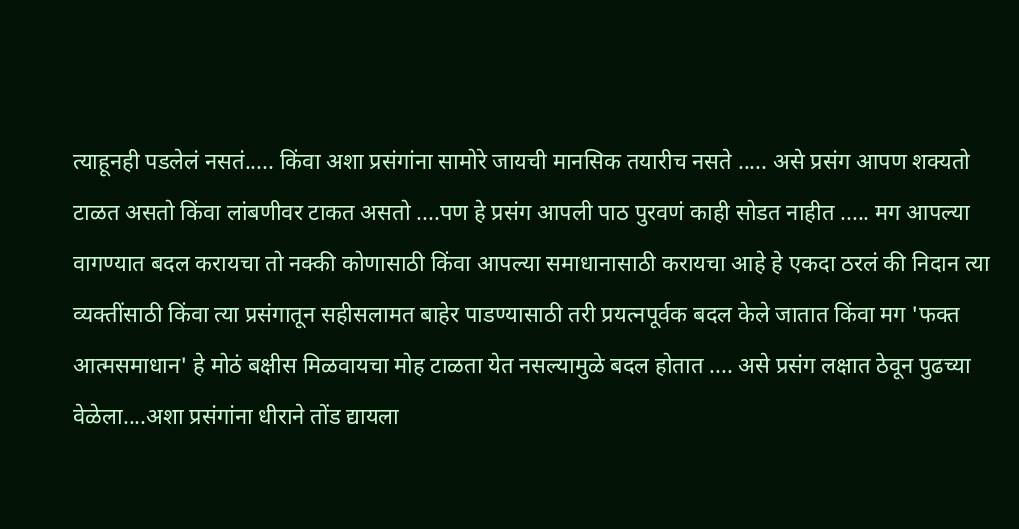त्याहूनही पडलेलं नसतं..... किंवा अशा प्रसंगांना सामोरे जायची मानसिक तयारीच नसते ..... असे प्रसंग आपण शक्यतो टाळत असतो किंवा लांबणीवर टाकत असतो ....पण हे प्रसंग आपली पाठ पुरवणं काही सोडत नाहीत ..... मग आपल्या वागण्यात बदल करायचा तो नक्की कोणासाठी किंवा आपल्या समाधानासाठी करायचा आहे हे एकदा ठरलं की निदान त्या व्यक्तींसाठी किंवा त्या प्रसंगातून सहीसलामत बाहेर पाडण्यासाठी तरी प्रयत्नपूर्वक बदल केले जातात किंवा मग 'फक्त आत्मसमाधान' हे मोठं बक्षीस मिळवायचा मोह टाळता येत नसल्यामुळे बदल होतात .... असे प्रसंग लक्षात ठेवून पुढच्या वेळेला....अशा प्रसंगांना धीराने तोंड द्यायला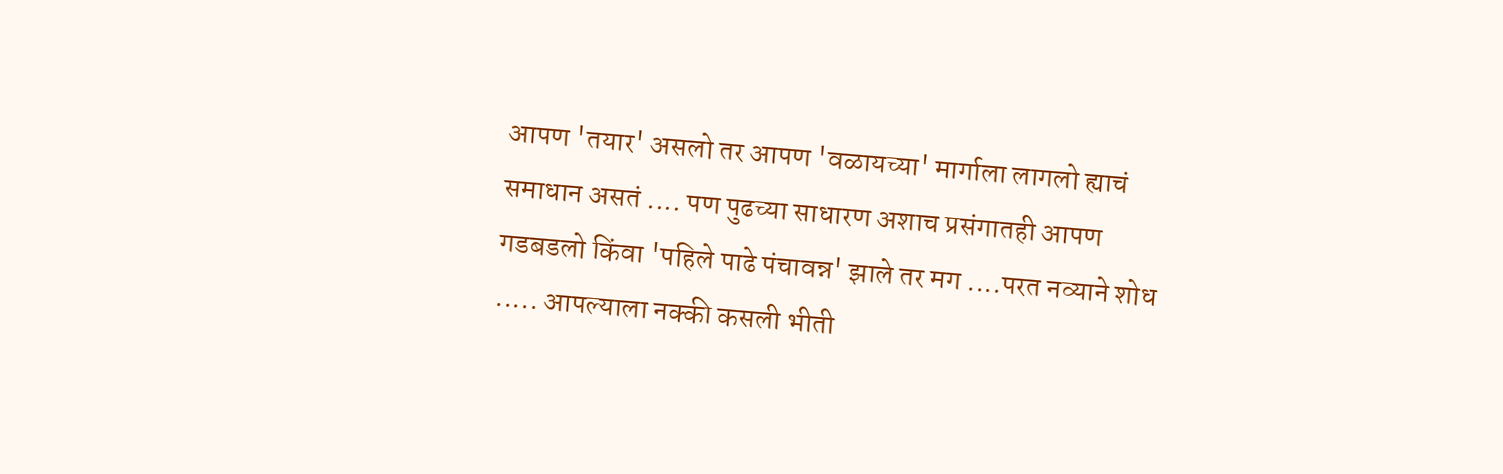आपण 'तयार' असलो तर आपण 'वळायच्या' मार्गाला लागलो ह्याचं समाधान असतं .... पण पुढच्या साधारण अशाच प्रसंगातही आपण गडबडलो किंवा 'पहिले पाढे पंचावन्न' झाले तर मग ....परत नव्याने शोध ..... आपल्याला नक्की कसली भीती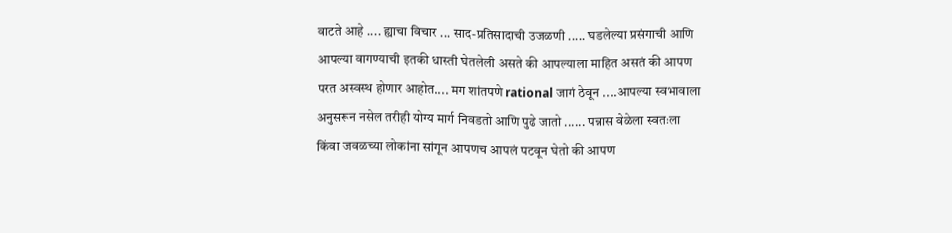वाटते आहे .... ह्याचा विचार ... साद-प्रतिसादाची उजळणी ..... घडलेल्या प्रसंगाची आणि आपल्या वागण्याची इतकी धास्ती घेतलेली असते की आपल्याला माहित असतं की आपण परत अस्वस्थ होणार आहोत.... मग शांतपणे rational जागं ठेवून ....आपल्या स्वभावाला अनुसरून नसेल तरीही योग्य मार्ग निवडतो आणि पुढे जातो ...... पन्नास वेळेला स्वतःला किंवा जवळच्या लोकांना सांगून आपणच आपलं पटवून घेतो की आपण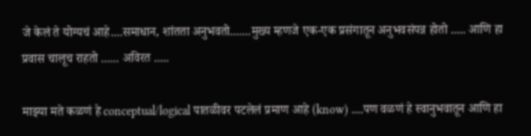जे केलं ते योग्यचं आहे....समाधान, शांतता अनुभवतो.......मुख्य म्हणजे एक-एक प्रसंगातून अनुभवसंपन्न होतो ..... आणि हा प्रवास चालूच राहतो ...... अविरत .....

माझ्या मते कळणं हे conceptual/logical पातळीवर पटलेलं प्रमाण आहे (know) ....पण वळणं हे स्वानुभवातून आणि हा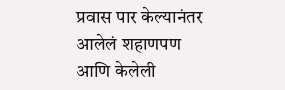प्रवास पार केल्यानंतर आलेलं शहाणपण आणि केलेली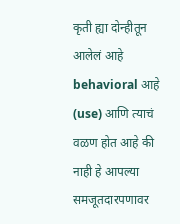कृती ह्या दोन्हीतून आलेलं आहे behavioral आहे (use) आणि त्याचं वळण होत आहे की नाही हे आपल्या समजूतदारपणावर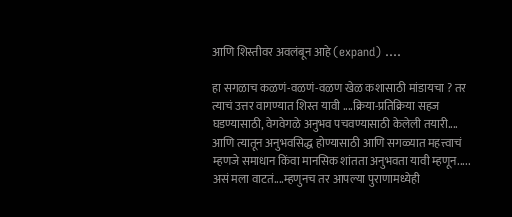आणि शिस्तीवर अवलंबून आहे (expand) ....

हा सगळाच कळणं-वळणं-वळण खेळ कशासाठी मांडायचा ? तर त्याचं उत्तर वागण्यात शिस्त यावी ....क्रिया-प्रतिक्रिया सहज घडण्यासाठी, वेगवेगळे अनुभव पचवण्यासाठी केलेली तयारी.... आणि त्यातून अनुभवसिद्ध होण्यासाठी आणि सगळ्यात महत्त्वाचं म्हणजे समाधान किंवा मानसिक शांतता अनुभवता यावी म्हणून..... असं मला वाटतं....म्हणुनच तर आपल्या पुराणामध्येही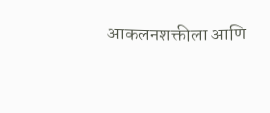आकलनशक्तीला आणि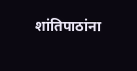शांतिपाठांना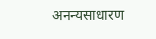अनन्यसाधारण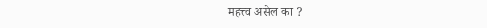महत्त्व असेल का ?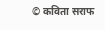© कविता सराफ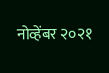नोव्हेंबर २०२१